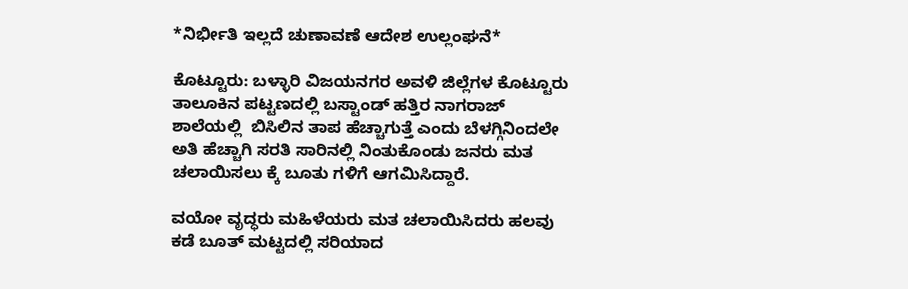*ನಿರ್ಭೀತಿ ಇಲ್ಲದೆ ಚುಣಾವಣೆ ಆದೇಶ ಉಲ್ಲಂಘನೆ*

ಕೊಟ್ಟೂರು: ಬಳ್ಳಾರಿ ವಿಜಯನಗರ ಅವಳಿ ಜಿಲ್ಲೆಗಳ ಕೊಟ್ಟೂರು ತಾಲೂಕಿನ ಪಟ್ಟಣದಲ್ಲಿ ಬಸ್ಟಾಂಡ್ ಹತ್ತಿರ ನಾಗರಾಜ್ ಶಾಲೆಯಲ್ಲಿ  ಬಿಸಿಲಿನ ತಾಪ ಹೆಚ್ಚಾಗುತ್ತೆ ಎಂದು ಬೆಳಗ್ಗಿನಿಂದಲೇ ಅತಿ ಹೆಚ್ಚಾಗಿ ಸರತಿ ಸಾರಿನಲ್ಲಿ ನಿಂತುಕೊಂಡು ಜನರು ಮತ ಚಲಾಯಿಸಲು ಕ್ಕೆ ಬೂತು ಗಳಿಗೆ ಆಗಮಿಸಿದ್ದಾರೆ.

ವಯೋ ವೃದ್ಧರು ಮಹಿಳೆಯರು ಮತ ಚಲಾಯಿಸಿದರು ಹಲವು ಕಡೆ ಬೂತ್ ಮಟ್ಟದಲ್ಲಿ ಸರಿಯಾದ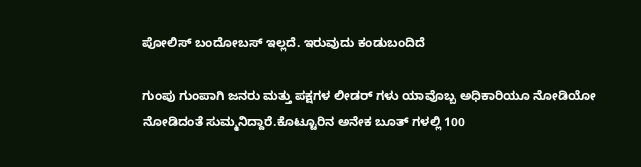ಪೋಲಿಸ್ ಬಂದೋಬಸ್ ಇಲ್ಲದೆ. ಇರುವುದು ಕಂಡುಬಂದಿದೆ

ಗುಂಪು ಗುಂಪಾಗಿ ಜನರು ಮತ್ತು ಪಕ್ಷಗಳ ಲೀಡರ್ ಗಳು ಯಾವೊಬ್ಬ ಅಧಿಕಾರಿಯೂ ನೋಡಿಯೋ ನೋಡಿದಂತೆ ಸುಮ್ಮನಿದ್ದಾರೆ.ಕೊಟ್ಟೂರಿನ ಅನೇಕ ಬೂತ್ ಗಳಲ್ಲಿ 100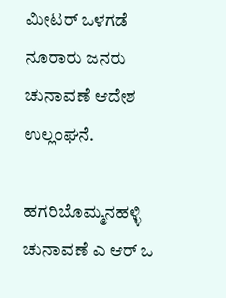ಮೀಟರ್ ಒಳಗಡೆ ನೂರಾರು ಜನರು ಚುನಾವಣೆ ಆದೇಶ ಉಲ್ಲಂಘನೆ.

ಹಗರಿಬೊಮ್ಮನಹಳ್ಳಿ ಚುನಾವಣೆ ಎ ಆರ್ ಒ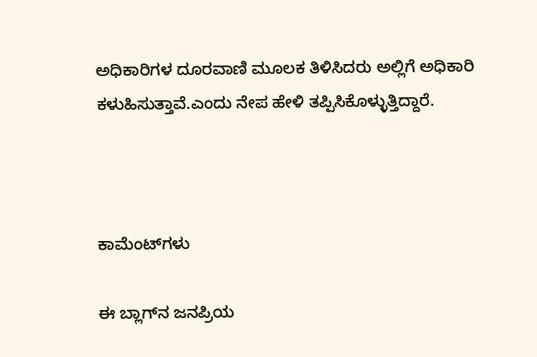ಅಧಿಕಾರಿಗಳ ದೂರವಾಣಿ ಮೂಲಕ ತಿಳಿಸಿದರು ಅಲ್ಲಿಗೆ ಅಧಿಕಾರಿ ಕಳುಹಿಸುತ್ತಾವೆ.ಎಂದು ನೇಪ ಹೇಳಿ ತಪ್ಪಿಸಿಕೊಳ್ಳುತ್ತಿದ್ದಾರೆ.



ಕಾಮೆಂಟ್‌ಗಳು

ಈ ಬ್ಲಾಗ್‌ನ ಜನಪ್ರಿಯ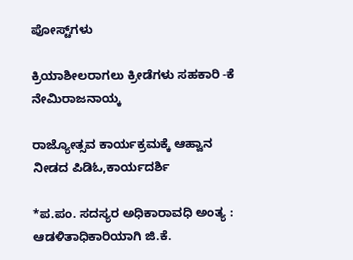ಪೋಸ್ಟ್‌ಗಳು

ಕ್ರಿಯಾಶೀಲರಾಗಲು ಕ್ರೀಡೆಗಳು ಸಹಕಾರಿ -ಕೆ ನೇಮಿರಾಜನಾಯ್ಕ

ರಾಜ್ಯೋತ್ಸವ ಕಾರ್ಯಕ್ರಮಕ್ಕೆ ಆಹ್ವಾನ ನೀಡದ ಪಿಡಿಓ,ಕಾರ್ಯದರ್ಶಿ

*ಪ.ಪಂ. ಸದಸ್ಯರ ಅಧಿಕಾರಾವಧಿ ಅಂತ್ಯ : ಆಡಳಿತಾಧಿಕಾರಿಯಾಗಿ ಜಿ.ಕೆ.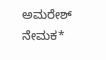ಅಮರೇಶ್ ನೇಮಕ*